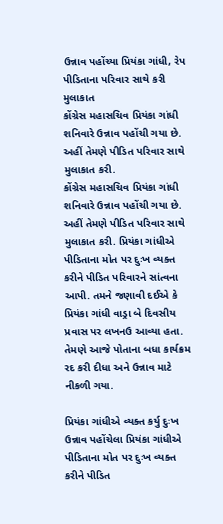ઉન્નાવ પહોંચ્યા પ્રિયંકા ગાંધી, રેપ પીડિતાના પરિવાર સાથે કરી મુલાકાત
કોંગ્રેસ મહાસચિવ પ્રિયંકા ગાંધી શનિવારે ઉન્નાવ પહોંચી ગયા છે. અહીં તેમણે પીડિત પરિવાર સાથે મુલાકાત કરી.
કોંગ્રેસ મહાસચિવ પ્રિયંકા ગાંધી શનિવારે ઉન્નાવ પહોંચી ગયા છે. અહીં તેમણે પીડિત પરિવાર સાથે મુલાકાત કરી. પ્રિયંકા ગાંધીએ પીડિતાના મોત પર દુઃખ વ્યક્ત કરીને પીડિત પરિવારને સાંત્વના આપી. તમને જણાવી દઈએ કે પ્રિયંકા ગાંધી વાડ્રા બે દિવસીય પ્રવાસ પર લખનઉ આવ્યા હતા. તેમણે આજે પોતાના બધા કાર્યક્રમ રદ કરી દીધા અને ઉન્નાવ માટે નીકળી ગયા.

પ્રિયંકા ગાંધીએ વ્યક્ત કર્યુ દુઃખ
ઉન્નાવ પહોંચેલા પ્રિયંકા ગાંધીએ પીડિતાના મોત પર દુઃખ વ્યક્ત કરીને પીડિત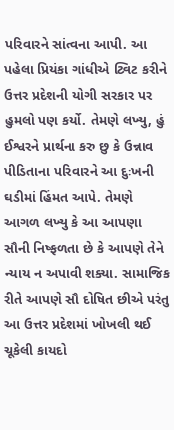પરિવારને સાંત્વના આપી. આ પહેલા પ્રિયંકા ગાંધીએ ટ્વિટ કરીને ઉત્તર પ્રદેશની યોગી સરકાર પર હુમલો પણ કર્યો. તેમણે લખ્યુ, હું ઈશ્વરને પ્રાર્થના કરુ છુ કે ઉન્નાવ પીડિતાના પરિવારને આ દુઃખની ઘડીમાં હિંમત આપે. તેમણે આગળ લખ્યુ કે આ આપણા સૌની નિષ્ફળતા છે કે આપણે તેને ન્યાય ન અપાવી શક્યા. સામાજિક રીતે આપણે સૌ દોષિત છીએ પરંતુ આ ઉત્તર પ્રદેશમાં ખોખલી થઈ ચૂકેલી કાયદો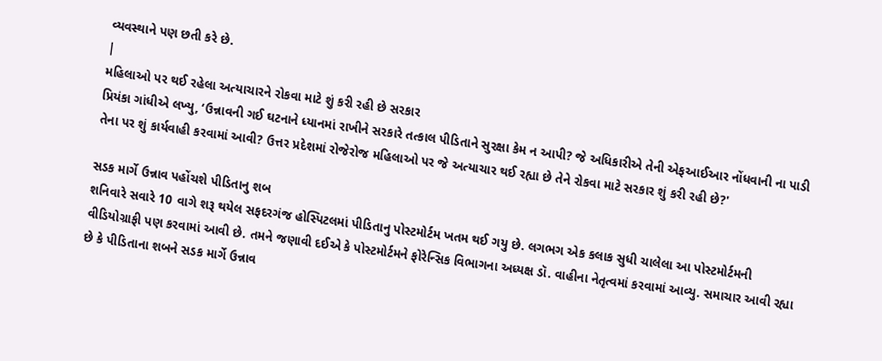વ્યવસ્થાને પણ છતી કરે છે.
|
મહિલાઓ પર થઈ રહેલા અત્યાચારને રોકવા માટે શું કરી રહી છે સરકાર
પ્રિયંકા ગાંધીએ લખ્યુ, ‘ઉન્નાવની ગઈ ઘટનાને ધ્યાનમાં રાખીને સરકારે તત્કાલ પીડિતાને સુરક્ષા કેમ ન આપી? જે અધિકારીએ તેની એફઆઈઆર નોંધવાની ના પાડી તેના પર શું કાર્યવાહી કરવામાં આવી? ઉત્તર પ્રદેશમાં રોજેરોજ મહિલાઓ પર જે અત્યાચાર થઈ રહ્યા છે તેને રોકવા માટે સરકાર શું કરી રહી છે?'

સડક માર્ગે ઉન્નાવ પહોંચશે પીડિતાનુ શબ
શનિવારે સવારે 10 વાગે શરૂ થયેલ સફદરગંજ હોસ્પિટલમાં પીડિતાનુ પોસ્ટમોર્ટમ ખતમ થઈ ગયુ છે. લગભગ એક કલાક સુધી ચાલેલા આ પોસ્ટમોર્ટમની વીડિયોગ્રાફી પણ કરવામાં આવી છે. તમને જણાવી દઈએ કે પોસ્ટમોર્ટમને ફોરેન્સિક વિભાગના અધ્યક્ષ ડૉ. વાહીના નેતૃત્વમાં કરવામાં આવ્યુ. સમાચાર આવી રહ્યા છે કે પીડિતાના શબને સડક માર્ગે ઉન્નાવ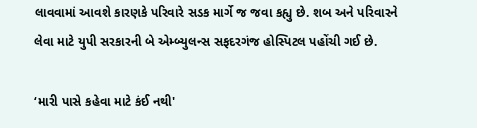લાવવામાં આવશે કારણકે પરિવારે સડક માર્ગે જ જવા કહ્યુ છે. શબ અને પરિવારને લેવા માટે યુપી સરકારની બે એમ્બ્યુલન્સ સફદરગંજ હોસ્પિટલ પહોંચી ગઈ છે.

‘મારી પાસે કહેવા માટે કંઈ નથી'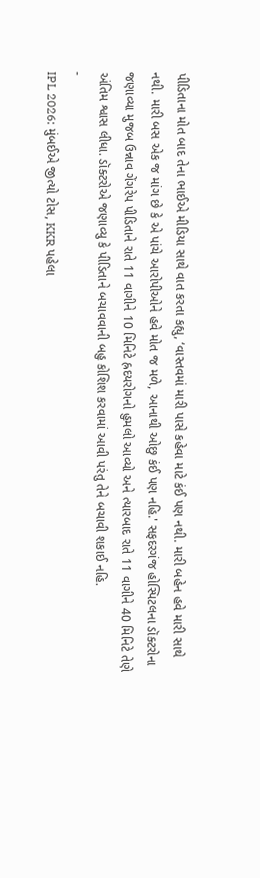પીડિતાના મોત બાદ તેના ભાઈએ મીડિયા સાથે વાત કરતા કહ્યુ, ‘વાસ્તવમાં મારી પાસે કહેવા માટે કંઈ પણ નથી. મારી બહેન હવે મારી સાથે નથી. મારી બસ એક જ માંગ છે કે એ પાંચે આરોપીઓને હવે મોત જ મળે, આનાથી ઓછુ કંઈ પણ નહિ.' સફદરગંજ હોસ્પિટલના ડૉક્ટરોના જણાવ્યા મુજબ ઉન્નાવ ગેંગરેપ પીડિતાને રાતે 11 વાગીને 10 મિનિટે હ્રદયરોગનો હુમલો આવ્યો અને ત્યારબાદ રાતે 11 વાગીને 40 મિનિટે તેણે અંતિમ શ્વાસ લીધા. ડૉક્ટરોએ જણાવ્યુ કે પીડિતાને બચાવવાની બહુ કોશિશ કરવામાં આવી પરંતુ તેને બચાવી શકાઈ નહિ.
-
IPL 2026: મુંબઈએ જીત્યો ટોસ, KKR પહેલા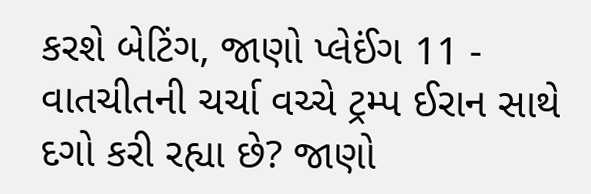કરશે બેટિંગ, જાણો પ્લેઈંગ 11 -
વાતચીતની ચર્ચા વચ્ચે ટ્રમ્પ ઈરાન સાથે દગો કરી રહ્યા છે? જાણો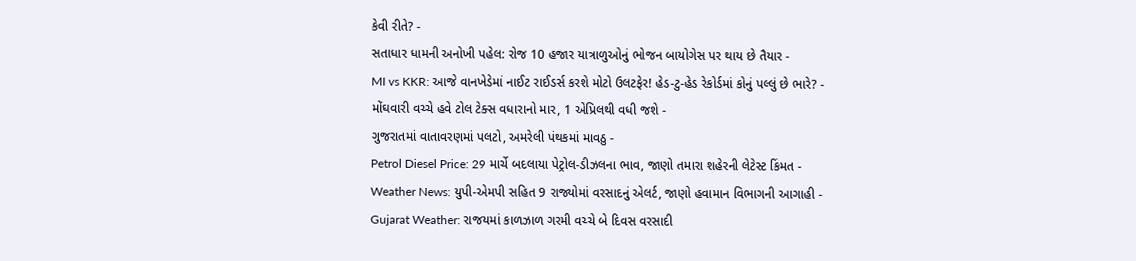કેવી રીતે? -
સતાધાર ધામની અનોખી પહેલ: રોજ 10 હજાર યાત્રાળુઓનું ભોજન બાયોગેસ પર થાય છે તૈયાર -
MI vs KKR: આજે વાનખેડેમાં નાઈટ રાઈડર્સ કરશે મોટો ઉલટફેર! હેડ-ટુ-હેડ રેકોર્ડમાં કોનું પલ્લું છે ભારે? -
મોંઘવારી વચ્ચે હવે ટોલ ટેક્સ વધારાનો માર, 1 એપ્રિલથી વધી જશે -
ગુજરાતમાં વાતાવરણમાં પલટો, અમરેલી પંથકમાં માવઠુ -
Petrol Diesel Price: 29 માર્ચે બદલાયા પેટ્રોલ-ડીઝલના ભાવ, જાણો તમારા શહેરની લેટેસ્ટ કિંમત -
Weather News: યુપી-એમપી સહિત 9 રાજ્યોમાં વરસાદનું એલર્ટ, જાણો હવામાન વિભાગની આગાહી -
Gujarat Weather: રાજયમાં કાળઝાળ ગરમી વચ્ચે બે દિવસ વરસાદી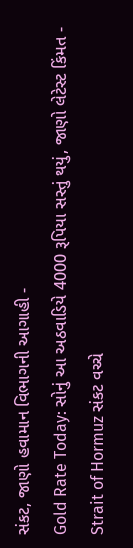સંકટ, જાણો હવામાન વિભાગની આગાહી -
Gold Rate Today: સોનું આ અઠવાડિયે 4000 રૂપિયા સસ્તું થયું, જાણો લેટેસ્ટ કિંમત -
Strait of Hormuz સંકટ વચ્ચે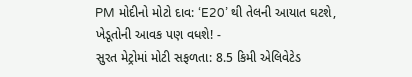PM મોદીનો મોટો દાવ: ‘E20’ થી તેલની આયાત ઘટશે, ખેડૂતોની આવક પણ વધશે! -
સુરત મેટ્રોમાં મોટી સફળતા: 8.5 કિમી એલિવેટેડ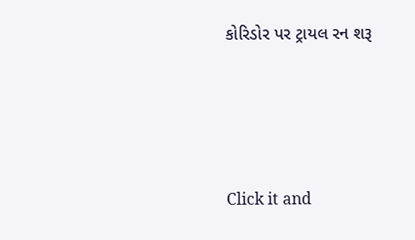કોરિડોર પર ટ્રાયલ રન શરૂ






Click it and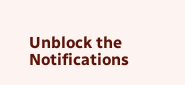Unblock the Notifications